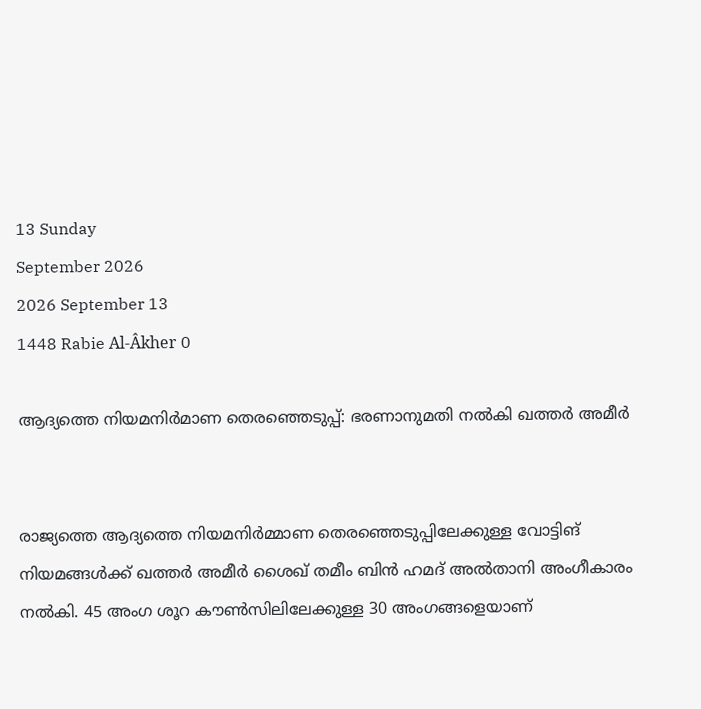13 Sunday
September 2026
2026 September 13
1448 Rabie Al-Âkher 0

ആദ്യത്തെ നിയമനിര്‍മാണ തെരഞ്ഞെടുപ്പ്: ഭരണാനുമതി നല്‍കി ഖത്തര്‍ അമീര്‍


രാജ്യത്തെ ആദ്യത്തെ നിയമനിര്‍മ്മാണ തെരഞ്ഞെടുപ്പിലേക്കുള്ള വോട്ടിങ് നിയമങ്ങള്‍ക്ക് ഖത്തര്‍ അമീര്‍ ശൈഖ് തമീം ബിന്‍ ഹമദ് അല്‍താനി അംഗീകാരം നല്‍കി. 45 അംഗ ശൂറ കൗണ്‍സിലിലേക്കുള്ള 30 അംഗങ്ങളെയാണ്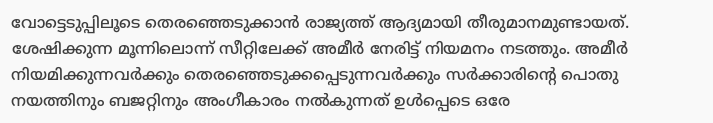വോട്ടെടുപ്പിലൂടെ തെരഞ്ഞെടുക്കാന്‍ രാജ്യത്ത് ആദ്യമായി തീരുമാനമുണ്ടായത്. ശേഷിക്കുന്ന മൂന്നിലൊന്ന് സീറ്റിലേക്ക് അമീര്‍ നേരിട്ട് നിയമനം നടത്തും. അമീര്‍ നിയമിക്കുന്നവര്‍ക്കും തെരഞ്ഞെടുക്കപ്പെടുന്നവര്‍ക്കും സര്‍ക്കാരിന്റെ പൊതു നയത്തിനും ബജറ്റിനും അംഗീകാരം നല്‍കുന്നത് ഉള്‍പ്പെടെ ഒരേ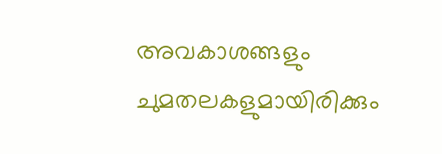അവകാശങ്ങളും ചുമതലകളുമായിരിക്കും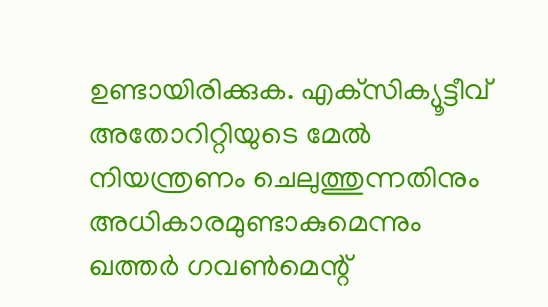ഉണ്ടായിരിക്കുക. എക്‌സിക്യൂട്ടീവ് അതോറിറ്റിയുടെ മേല്‍ നിയന്ത്രണം ചെലുത്തുന്നതിനും അധികാരമുണ്ടാകുമെന്നും ഖത്തര്‍ ഗവണ്‍മെന്റ്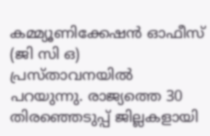കമ്മ്യൂണിക്കേഷന്‍ ഓഫീസ് (ജി സി ഒ) പ്രസ്താവനയില്‍ പറയുന്നു. രാജ്യത്തെ 30 തിരഞ്ഞെടുപ്പ് ജില്ലകളായി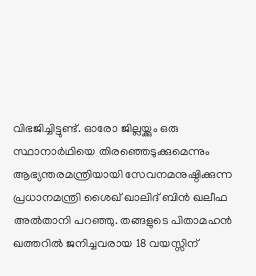വിഭജിച്ചിട്ടുണ്ട്. ഓരോ ജില്ലയ്ക്കും ഒരു സ്ഥാനാര്‍ഥിയെ തിരഞ്ഞെടുക്കുമെന്നും ആഭ്യന്തരമന്ത്രിയായി സേവനമനുഷ്ഠിക്കുന്ന പ്രധാനമന്ത്രി ശൈഖ് ഖാലിദ് ബിന്‍ ഖലീഫ അല്‍താനി പറഞ്ഞു. തങ്ങളുടെ പിതാമഹന്‍ ഖത്തറില്‍ ജനിച്ചവരായ 18 വയസ്സിന്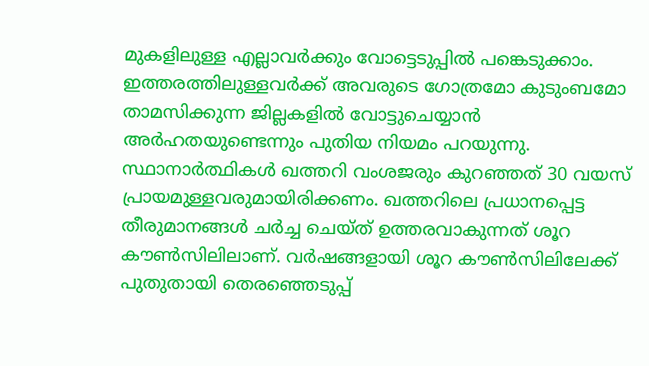മുകളിലുള്ള എല്ലാവര്‍ക്കും വോട്ടെടുപ്പില്‍ പങ്കെടുക്കാം. ഇത്തരത്തിലുള്ളവര്‍ക്ക് അവരുടെ ഗോത്രമോ കുടുംബമോ താമസിക്കുന്ന ജില്ലകളില്‍ വോട്ടുചെയ്യാന്‍ അര്‍ഹതയുണ്ടെന്നും പുതിയ നിയമം പറയുന്നു. സ്ഥാനാര്‍ത്ഥികള്‍ ഖത്തറി വംശജരും കുറഞ്ഞത് 30 വയസ് പ്രായമുള്ളവരുമായിരിക്കണം. ഖത്തറിലെ പ്രധാനപ്പെട്ട തീരുമാനങ്ങള്‍ ചര്‍ച്ച ചെയ്ത് ഉത്തരവാകുന്നത് ശൂറ കൗണ്‍സിലിലാണ്. വര്‍ഷങ്ങളായി ശൂറ കൗണ്‍സിലിലേക്ക് പുതുതായി തെരഞ്ഞെടുപ്പ്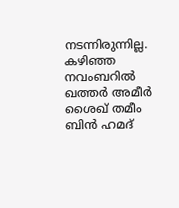നടന്നിരുന്നില്ല. കഴിഞ്ഞ നവംബറില്‍ ഖത്തര്‍ അമീര്‍ ശൈഖ് തമീം ബിന്‍ ഹമദ്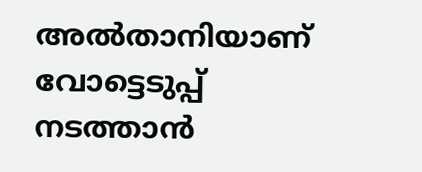അല്‍താനിയാണ് വോട്ടെടുപ്പ് നടത്താന്‍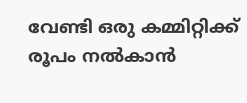വേണ്ടി ഒരു കമ്മിറ്റിക്ക് രൂപം നല്‍കാന്‍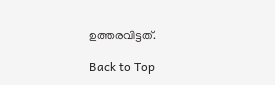ഉത്തരവിട്ടത്.

Back to Top